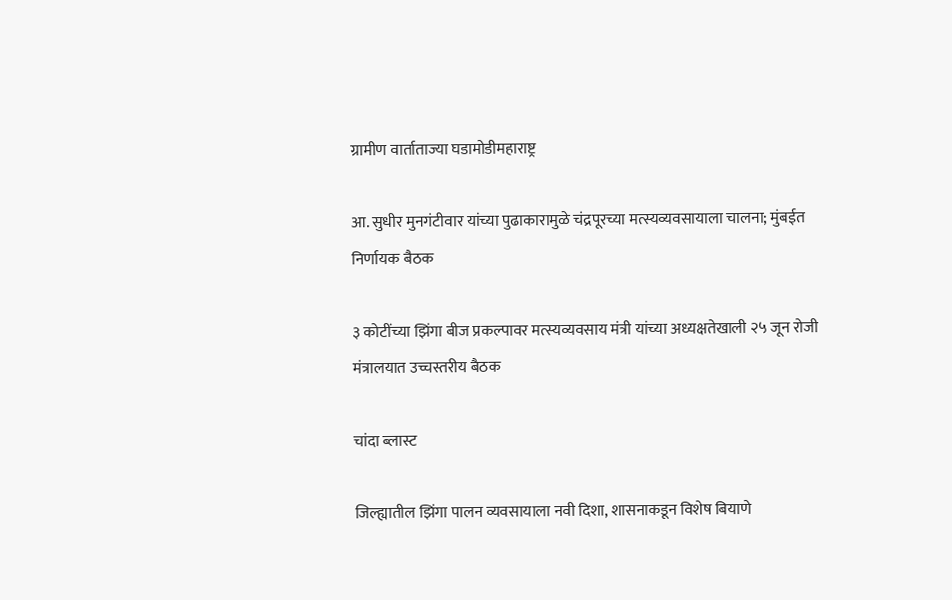ग्रामीण वार्ताताज्या घडामोडीमहाराष्ट्र

आ. सुधीर मुनगंटीवार यांच्या पुढाकारामुळे चंद्रपूरच्या मत्स्यव्यवसायाला चालना; मुंबईत निर्णायक बैठक

३ कोटींच्या झिंगा बीज प्रकल्पावर मत्स्यव्यवसाय मंत्री यांच्या अध्यक्षतेखाली २५ जून रोजी मंत्रालयात उच्चस्तरीय बैठक

चांदा ब्लास्ट

जिल्ह्यातील झिंगा पालन व्यवसायाला नवी दिशा, शासनाकडून विशेष बियाणे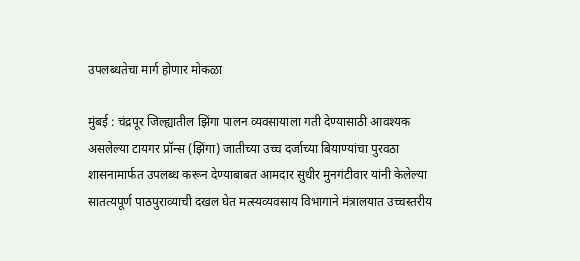उपलब्धतेचा मार्ग होणार मोकळा

मुंबई : चंद्रपूर जिल्ह्यातील झिंगा पालन व्यवसायाला गती देण्यासाठी आवश्यक असलेल्या टायगर प्रॉन्स (झिंगा) जातीच्या उच्च दर्जाच्या बियाण्यांचा पुरवठा शासनामार्फत उपलब्ध करून देण्याबाबत आमदार सुधीर मुनगंटीवार यांनी केलेल्या सातत्यपूर्ण पाठपुराव्याची दखल घेत मत्स्यव्यवसाय विभागाने मंत्रालयात उच्चस्तरीय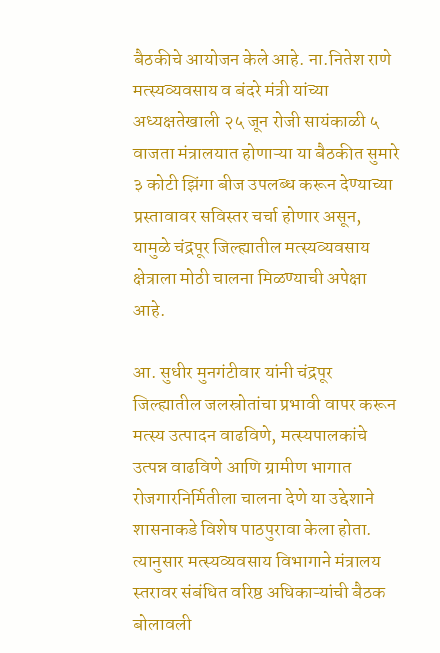बैठकीचे आयोजन केले आहे. ना.नितेश राणे मत्स्यव्यवसाय व बंदरे मंत्री यांच्या अध्यक्षतेखाली २५ जून रोजी सायंकाळी ५ वाजता मंत्रालयात होणाऱ्या या बैठकीत सुमारे ३ कोटी झिंगा बीज उपलब्ध करून देण्याच्या प्रस्तावावर सविस्तर चर्चा होणार असून, यामुळे चंद्रपूर जिल्ह्यातील मत्स्यव्यवसाय क्षेत्राला मोठी चालना मिळण्याची अपेक्षा आहे.

आ. सुधीर मुनगंटीवार यांनी चंद्रपूर जिल्ह्यातील जलस्रोतांचा प्रभावी वापर करून मत्स्य उत्पादन वाढविणे, मत्स्यपालकांचे उत्पन्न वाढविणे आणि ग्रामीण भागात रोजगारनिर्मितीला चालना देणे या उद्देशाने शासनाकडे विशेष पाठपुरावा केला होता. त्यानुसार मत्स्यव्यवसाय विभागाने मंत्रालय स्तरावर संबंधित वरिष्ठ अधिकाऱ्यांची बैठक बोलावली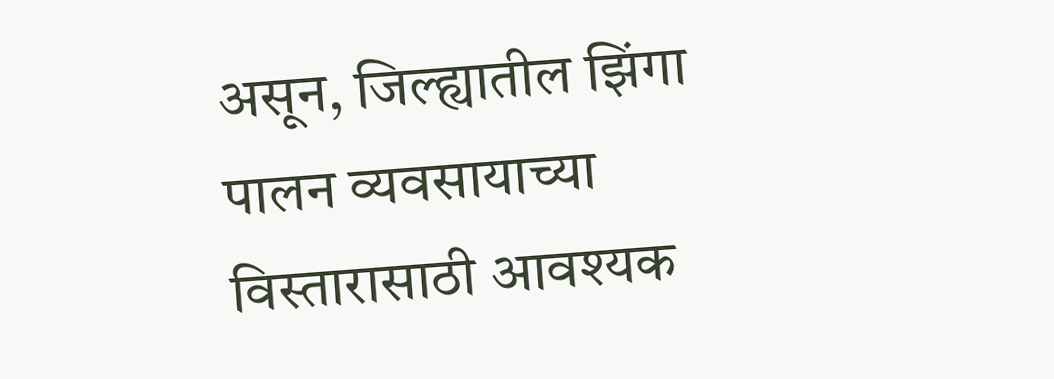असून, जिल्ह्यातील झिंगा पालन व्यवसायाच्या विस्तारासाठी आवश्यक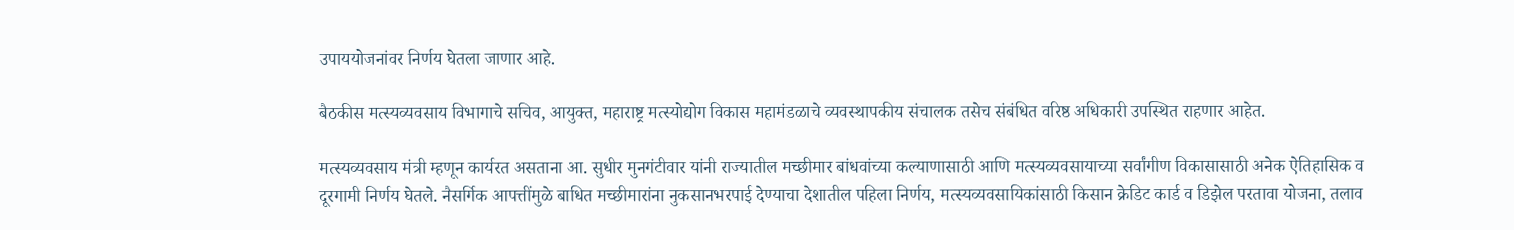उपाययोजनांवर निर्णय घेतला जाणार आहे.

बैठकीस मत्स्यव्यवसाय विभागाचे सचिव, आयुक्त, महाराष्ट्र मत्स्योद्योग विकास महामंडळाचे व्यवस्थापकीय संचालक तसेच संबंधित वरिष्ठ अधिकारी उपस्थित राहणार आहेत.

मत्स्यव्यवसाय मंत्री म्हणून कार्यरत असताना आ. सुधीर मुनगंटीवार यांनी राज्यातील मच्छीमार बांधवांच्या कल्याणासाठी आणि मत्स्यव्यवसायाच्या सर्वांगीण विकासासाठी अनेक ऐतिहासिक व दूरगामी निर्णय घेतले. नैसर्गिक आपत्तींमुळे बाधित मच्छीमारांना नुकसानभरपाई देण्याचा देशातील पहिला निर्णय, मत्स्यव्यवसायिकांसाठी किसान क्रेडिट कार्ड व डिझेल परतावा योजना, तलाव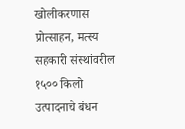खोलीकरणास प्रोत्साहन, मत्स्य सहकारी संस्थांवरील १५०० किलो उत्पादनाचे बंधन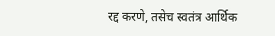रद्द करणे, तसेच स्वतंत्र आर्थिक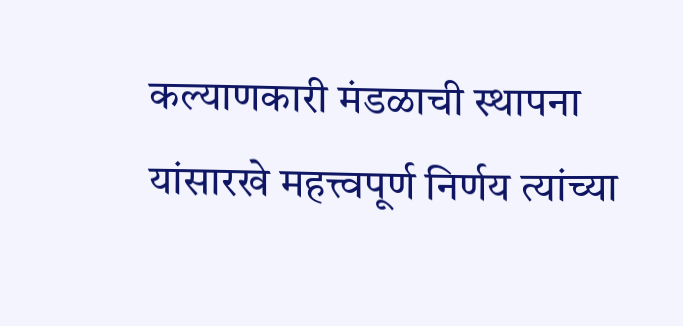कल्याणकारी मंडळाची स्थापना यांसारखे महत्त्वपूर्ण निर्णय त्यांच्या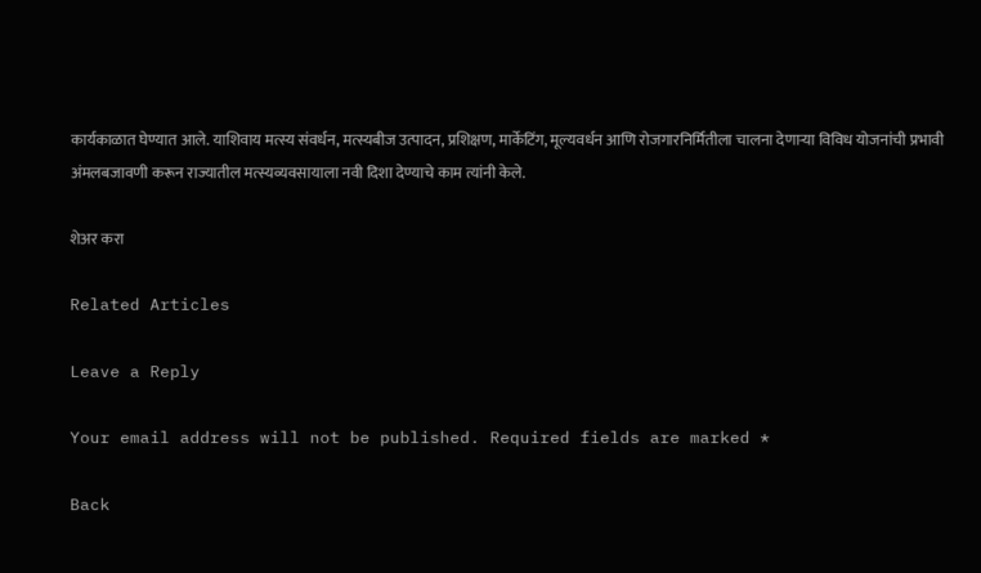कार्यकाळात घेण्यात आले. याशिवाय मत्स्य संवर्धन, मत्स्यबीज उत्पादन, प्रशिक्षण, मार्केटिंग, मूल्यवर्धन आणि रोजगारनिर्मितीला चालना देणाऱ्या विविध योजनांची प्रभावी अंमलबजावणी करून राज्यातील मत्स्यव्यवसायाला नवी दिशा देण्याचे काम त्यांनी केले.

शेअर करा

Related Articles

Leave a Reply

Your email address will not be published. Required fields are marked *

Back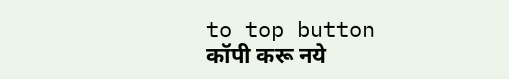to top button
कॉपी करू नये